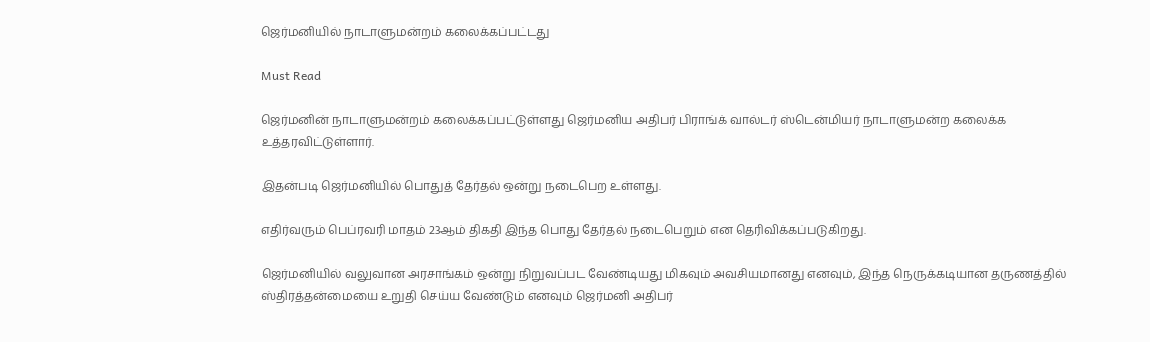ஜெர்மனியில் நாடாளுமன்றம் கலைக்கப்பட்டது

Must Read

ஜெர்மனின் நாடாளுமன்றம் கலைக்கப்பட்டுள்ளது ஜெர்மனிய அதிபர் பிராங்க் வால்டர் ஸ்டென்மியர் நாடாளுமன்ற கலைக்க உத்தரவிட்டுள்ளார்.

இதன்படி ஜெர்மனியில் பொதுத் தேர்தல் ஒன்று நடைபெற உள்ளது.

எதிர்வரும் பெப்ரவரி மாதம் 23ஆம் திகதி இந்த பொது தேர்தல் நடைபெறும் என தெரிவிக்கப்படுகிறது.

ஜெர்மனியில் வலுவான அரசாங்கம் ஒன்று நிறுவப்பட வேண்டியது மிகவும் அவசியமானது எனவும், இந்த நெருக்கடியான தருணத்தில் ஸ்திரத்தன்மையை உறுதி செய்ய வேண்டும் எனவும் ஜெர்மனி அதிபர்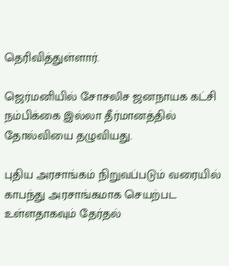தெரிவித்துள்ளார்.

ஜெர்மனியில் சோசலிச ஜனநாயக கட்சி நம்பிக்கை இல்லா தீர்மானத்தில் தோல்வியை தழுவியது.

புதிய அரசாங்கம் நிறுவப்படும் வரையில் காபந்து அரசாங்கமாக செயற்பட உள்ளதாகவும் தேர்தல்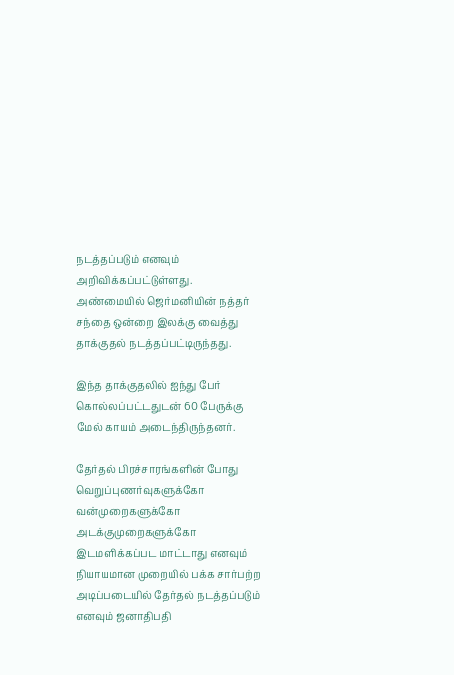நடத்தப்படும் எனவும் அறிவிக்கப்பட்டுள்ளது. அண்மையில் ஜெர்மனியின் நத்தர் சந்தை ஒன்றை இலக்கு வைத்து தாக்குதல் நடத்தப்பட்டிருந்தது.

இந்த தாக்குதலில் ஐந்து பேர் கொல்லப்பட்டதுடன் 60 பேருக்கு மேல் காயம் அடைந்திருந்தனர்.

தேர்தல் பிரச்சாரங்களின் போது வெறுப்புணர்வுகளுக்கோ வன்முறைகளுக்கோ அடக்குமுறைகளுக்கோ இடமளிக்கப்பட மாட்டாது எனவும் நியாயமான முறையில் பக்க சார்பற்ற அடிப்படையில் தேர்தல் நடத்தப்படும் எனவும் ஜனாதிபதி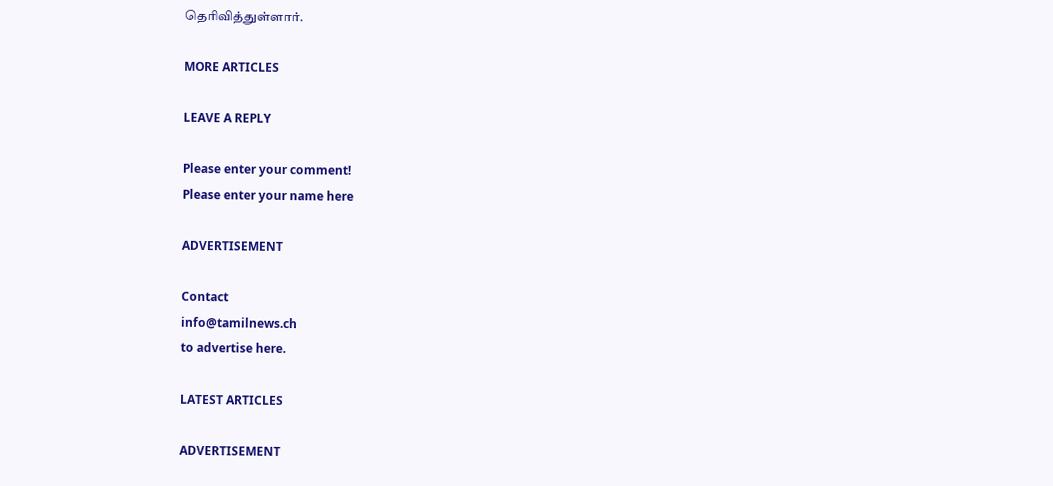தெரிவித்துள்ளார்.

MORE ARTICLES

LEAVE A REPLY

Please enter your comment!
Please enter your name here

ADVERTISEMENT

Contact
info@tamilnews.ch
to advertise here.

LATEST ARTICLES

ADVERTISEMENT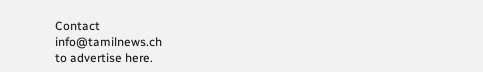Contact
info@tamilnews.ch
to advertise here.